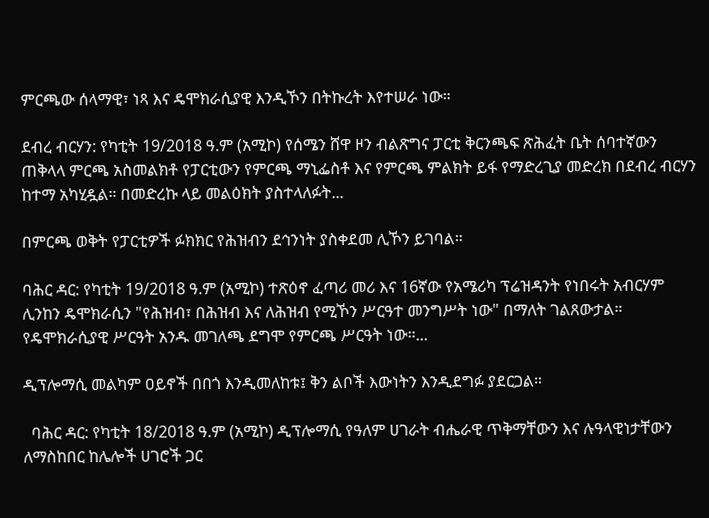ምርጫው ሰላማዊ፣ ነጻ እና ዴሞክራሲያዊ እንዲኾን በትኩረት እየተሠራ ነው።

ደብረ ብርሃን: የካቲት 19/2018 ዓ.ም (አሚኮ) የሰሜን ሸዋ ዞን ብልጽግና ፓርቲ ቅርንጫፍ ጽሕፈት ቤት ሰባተኛውን ጠቅላላ ምርጫ አስመልክቶ የፓርቲውን የምርጫ ማኒፌስቶ እና የምርጫ ምልክት ይፋ የማድረጊያ መድረክ በደብረ ብርሃን ከተማ አካሂዷል። በመድረኩ ላይ መልዕክት ያስተላለፉት...

በምርጫ ወቅት የፓርቲዎች ፉክክር የሕዝብን ደኅንነት ያስቀደመ ሊኾን ይገባል።

ባሕር ዳር: የካቲት 19/2018 ዓ.ም (አሚኮ) ተጽዕኖ ፈጣሪ መሪ እና 16ኛው የአሜሪካ ፕሬዝዳንት የነበሩት አብርሃም ሊንከን ዴሞክራሲን "የሕዝብ፣ በሕዝብ እና ለሕዝብ የሚኾን ሥርዓተ መንግሥት ነው" በማለት ገልጸውታል። የዴሞክራሲያዊ ሥርዓት አንዱ መገለጫ ደግሞ የምርጫ ሥርዓት ነው።...

ዲፕሎማሲ መልካም ዐይኖች በበጎ እንዲመለከቱ፤ ቅን ልቦች እውነትን እንዲደግፉ ያደርጋል።

  ባሕር ዳር: የካቲት 18/2018 ዓ.ም (አሚኮ) ዲፕሎማሲ የዓለም ሀገራት ብሔራዊ ጥቅማቸውን እና ሉዓላዊነታቸውን ለማስከበር ከሌሎች ሀገሮች ጋር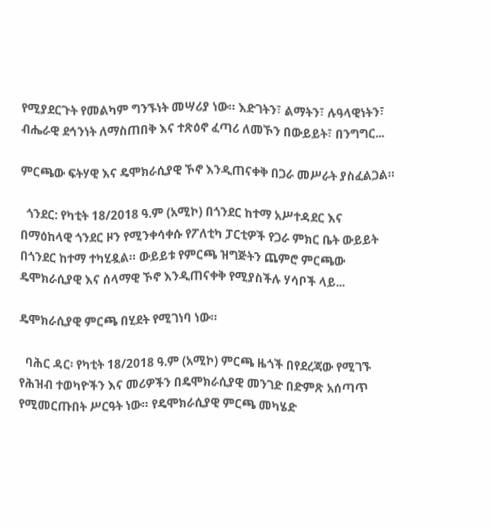የሚያደርጉት የመልካም ግንኙነት መሣሪያ ነው። እድገትን፣ ልማትን፣ ሉዓላዊነትን፣ ብሔራዊ ደኅንነት ለማስጠበቅ እና ተጽዕኖ ፈጣሪ ለመኾን በውይይት፣ በንግግር...

ምርጫው ፍትሃዊ እና ዴሞክራሲያዊ ኾኖ እንዲጠናቀቅ በጋራ መሥራት ያስፈልጋል።

  ጎንደር: የካቲት 18/2018 ዓ.ም (አሚኮ) በጎንደር ከተማ አሥተዳደር እና በማዕከላዊ ጎንደር ዞን የሚንቀሳቀሱ የፖለቲካ ፓርቲዎች የጋራ ምክር ቤት ውይይት በጎንደር ከተማ ተካሂዷል። ውይይቱ የምርጫ ዝግጅትን ጨምሮ ምርጫው ዴሞክራሲያዊ እና ሰላማዊ ኾኖ እንዲጠናቀቅ የሚያስችሉ ሃሳቦች ላይ...

ዴሞክራሲያዊ ምርጫ በሂደት የሚገነባ ነው።

  ባሕር ዳር፡ የካቲት 18/2018 ዓ.ም (አሚኮ) ምርጫ ዜጎች በየደረጃው የሚገኙ የሕዝብ ተወካዮችን እና መሪዎችን በዴሞክራሲያዊ መንገድ በድምጽ አሰጣጥ የሚመርጡበት ሥርዓት ነው። የዴሞክራሲያዊ ምርጫ መካሄድ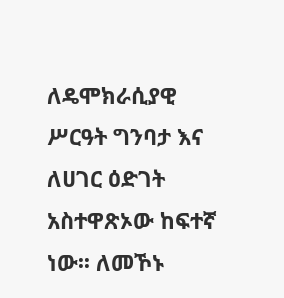ለዴሞክራሲያዊ ሥርዓት ግንባታ እና ለሀገር ዕድገት አስተዋጽኦው ከፍተኛ ነው፡፡ ለመኾኑ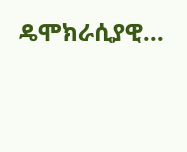ዴሞክራሲያዊ...